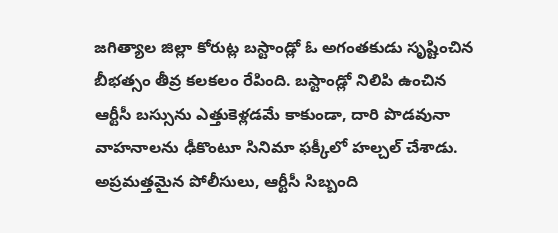జగిత్యాల జిల్లా కోరుట్ల బస్టాండ్లో ఓ అగంతకుడు సృష్టించిన బీభత్సం తీవ్ర కలకలం రేపింది. బస్టాండ్లో నిలిపి ఉంచిన ఆర్టీసీ బస్సును ఎత్తుకెళ్లడమే కాకుండా, దారి పొడవునా వాహనాలను ఢీకొంటూ సినిమా ఫక్కీలో హల్చల్ చేశాడు. అప్రమత్తమైన పోలీసులు, ఆర్టీసీ సిబ్బంది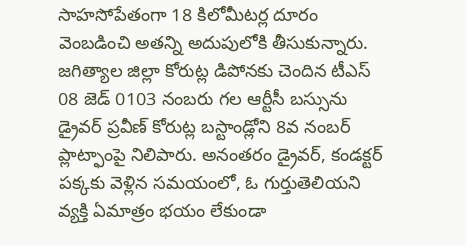సాహసోపేతంగా 18 కిలోమీటర్ల దూరం వెంబడించి అతన్ని అదుపులోకి తీసుకున్నారు.
జగిత్యాల జిల్లా కోరుట్ల డిపోనకు చెందిన టీఎస్ 08 జెడ్ 0103 నంబరు గల ఆర్టీసీ బస్సును డ్రైవర్ ప్రవీణ్ కోరుట్ల బస్టాండ్లోని 8వ నంబర్ ప్లాట్ఫాంపై నిలిపారు. అనంతరం డ్రైవర్, కండక్టర్ పక్కకు వెళ్లిన సమయంలో, ఓ గుర్తుతెలియని వ్యక్తి ఏమాత్రం భయం లేకుండా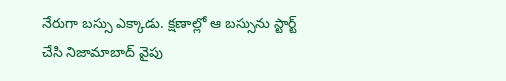నేరుగా బస్సు ఎక్కాడు. క్షణాల్లో ఆ బస్సును స్టార్ట్ చేసి నిజామాబాద్ వైపు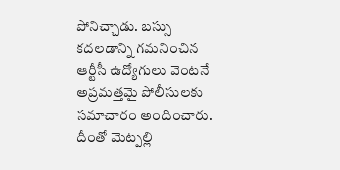పోనిచ్చాడు. బస్సు కదలడాన్ని గమనించిన ఆర్టీసీ ఉద్యోగులు వెంటనే అప్రమత్తమై పోలీసులకు సమాచారం అందించారు.
దీంతో మెట్పల్లి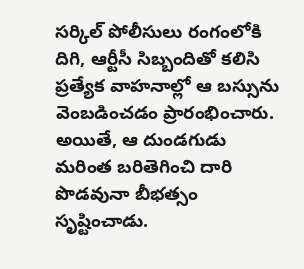సర్కిల్ పోలీసులు రంగంలోకి దిగి, ఆర్టీసీ సిబ్బందితో కలిసి ప్రత్యేక వాహనాల్లో ఆ బస్సును వెంబడించడం ప్రారంభించారు. అయితే, ఆ దుండగుడు మరింత బరితెగించి దారి పొడవునా బీభత్సం సృష్టించాడు.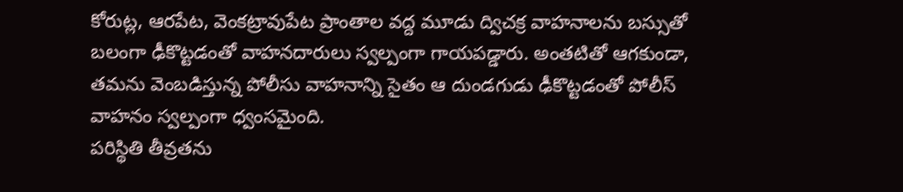కోరుట్ల, ఆరపేట, వెంకట్రావుపేట ప్రాంతాల వద్ద మూడు ద్విచక్ర వాహనాలను బస్సుతో బలంగా ఢీకొట్టడంతో వాహనదారులు స్వల్పంగా గాయపడ్డారు. అంతటితో ఆగకుండా, తమను వెంబడిస్తున్న పోలీసు వాహనాన్ని సైతం ఆ దుండగుడు ఢీకొట్టడంతో పోలీస్ వాహనం స్వల్పంగా ధ్వంసమైంది.
పరిస్థితి తీవ్రతను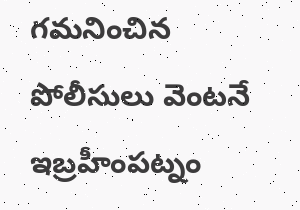గమనించిన పోలీసులు వెంటనే ఇబ్రహీంపట్నం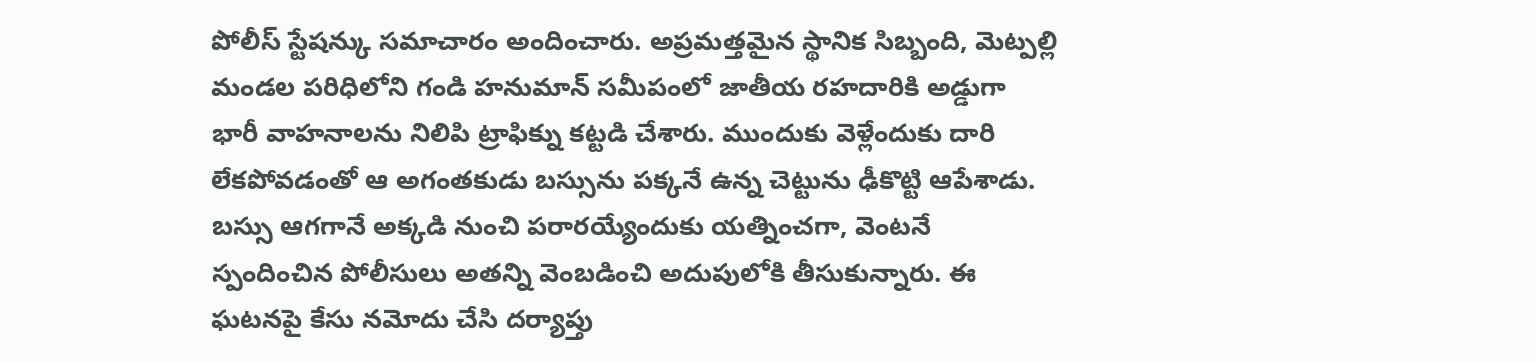పోలీస్ స్టేషన్కు సమాచారం అందించారు. అప్రమత్తమైన స్థానిక సిబ్బంది, మెట్పల్లి మండల పరిధిలోని గండి హనుమాన్ సమీపంలో జాతీయ రహదారికి అడ్డుగా భారీ వాహనాలను నిలిపి ట్రాఫిక్ను కట్టడి చేశారు. ముందుకు వెళ్లేందుకు దారి లేకపోవడంతో ఆ అగంతకుడు బస్సును పక్కనే ఉన్న చెట్టును ఢీకొట్టి ఆపేశాడు. బస్సు ఆగగానే అక్కడి నుంచి పరారయ్యేందుకు యత్నించగా, వెంటనే స్పందించిన పోలీసులు అతన్ని వెంబడించి అదుపులోకి తీసుకున్నారు. ఈ ఘటనపై కేసు నమోదు చేసి దర్యాప్తు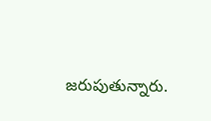జరుపుతున్నారు.